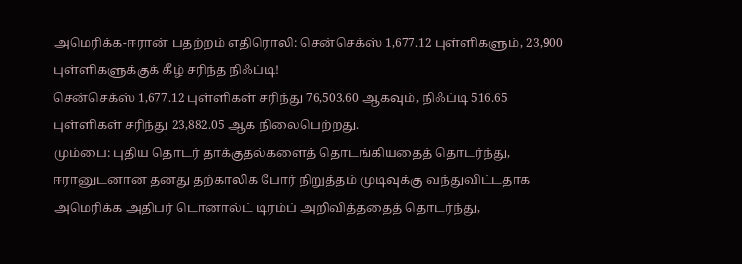அமெரிக்க-ஈரான் பதற்றம் எதிரொலி: சென்செக்ஸ் 1,677.12 புள்ளிகளும், 23,900 புள்ளிகளுக்குக் கீழ் சரிந்த நிஃப்டி!
சென்செக்ஸ் 1,677.12 புள்ளிகள் சரிந்து 76,503.60 ஆகவும், நிஃப்டி 516.65 புள்ளிகள் சரிந்து 23,882.05 ஆக நிலைபெற்றது.
மும்பை: புதிய தொடர் தாக்குதல்களைத் தொடங்கியதைத் தொடர்ந்து, ஈரானுடனான தனது தற்காலிக போர் நிறுத்தம் முடிவுக்கு வந்துவிட்டதாக அமெரிக்க அதிபர் டொனால்ட் டிரம்ப் அறிவித்ததைத் தொடர்ந்து,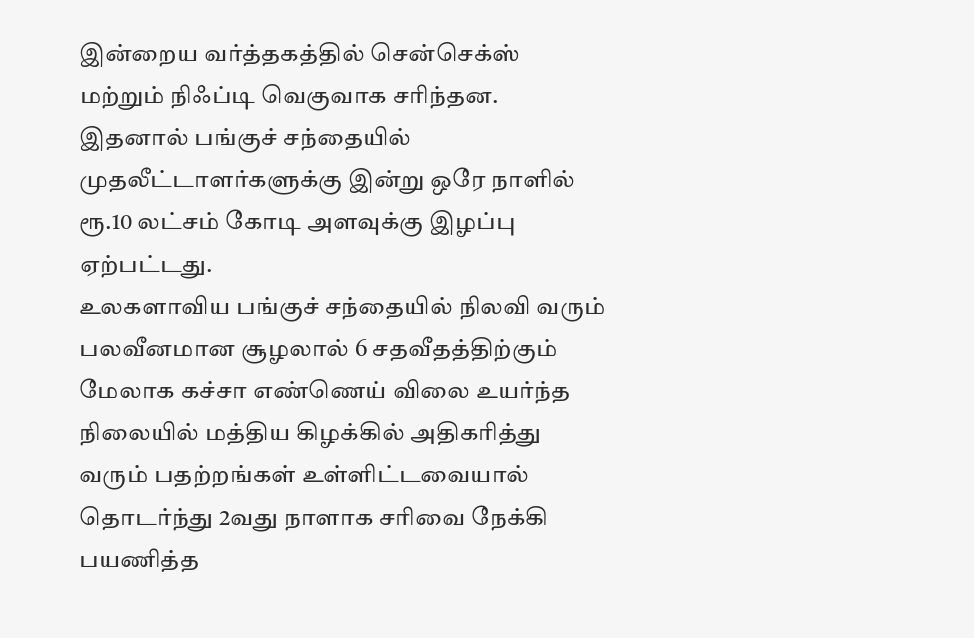இன்றைய வர்த்தகத்தில் சென்செக்ஸ் மற்றும் நிஃப்டி வெகுவாக சரிந்தன. இதனால் பங்குச் சந்தையில் முதலீட்டாளர்களுக்கு இன்று ஒரே நாளில் ரூ.10 லட்சம் கோடி அளவுக்கு இழப்பு ஏற்பட்டது.
உலகளாவிய பங்குச் சந்தையில் நிலவி வரும் பலவீனமான சூழலால் 6 சதவீதத்திற்கும் மேலாக கச்சா எண்ணெய் விலை உயர்ந்த நிலையில் மத்திய கிழக்கில் அதிகரித்து வரும் பதற்றங்கள் உள்ளிட்டவையால் தொடர்ந்து 2வது நாளாக சரிவை நேக்கி பயணித்த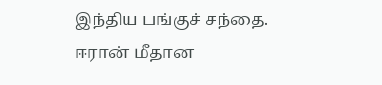இந்திய பங்குச் சந்தை.
ஈரான் மீதான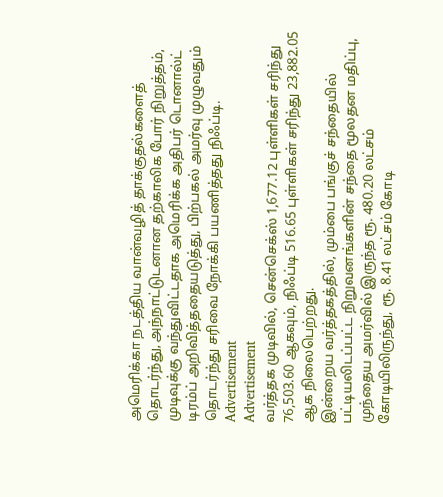அமெரிக்கா நடத்திய வான்வழித் தாக்குதல்களைத் தொடர்ந்து, அந்நாட்டுடனான தற்காலிக போர் நிறுத்தம், முடிவுக்கு வந்துவிட்டதாக அமெரிக்க அதிபர் டொனால்ட் டிரம்ப் அறிவித்ததையடுத்து, பிற்பகல் அமர்வு முழுவதும் தொடர்ந்து சரிவை நோக்கி பயணித்தது நிஃப்டி.
Advertisement
Advertisement
வர்த்தக முடிவில், சென்செக்ஸ் 1,677.12 புள்ளிகள் சரிந்து 76,503.60 ஆகவும், நிஃப்டி 516.65 புள்ளிகள் சரிந்து 23,882.05 ஆக நிலைபெற்றது.
இன்றைய வர்த்தகத்தில், மும்பை பங்குச் சந்தையில் பட்டியலிடப்பட்ட நிறுவனங்களின் சந்தை மூலதன மதிப்பு, முந்தைய அமர்வில் இருந்த ரூ. 480.20 லட்சம் கோடியிலிருந்து, ரூ. 8.41 லட்சம் கோடி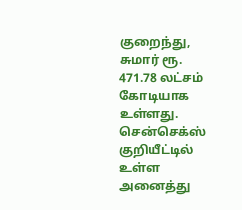குறைந்து, சுமார் ரூ. 471.78 லட்சம் கோடியாக உள்ளது.
சென்செக்ஸ் குறியீட்டில் உள்ள அனைத்து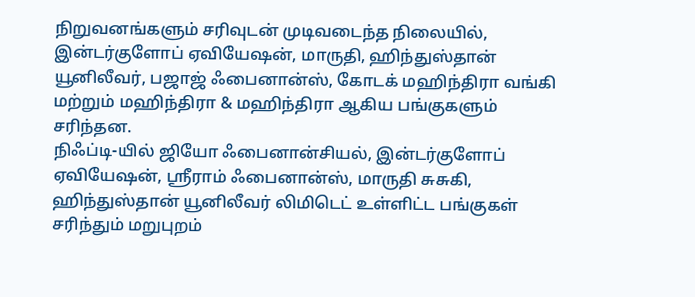நிறுவனங்களும் சரிவுடன் முடிவடைந்த நிலையில், இன்டர்குளோப் ஏவியேஷன், மாருதி, ஹிந்துஸ்தான் யூனிலீவர், பஜாஜ் ஃபைனான்ஸ், கோடக் மஹிந்திரா வங்கி மற்றும் மஹிந்திரா & மஹிந்திரா ஆகிய பங்குகளும் சரிந்தன.
நிஃப்டி-யில் ஜியோ ஃபைனான்சியல், இன்டர்குளோப் ஏவியேஷன், ஸ்ரீராம் ஃபைனான்ஸ், மாருதி சுசுகி, ஹிந்துஸ்தான் யூனிலீவர் லிமிடெட் உள்ளிட்ட பங்குகள் சரிந்தும் மறுபுறம்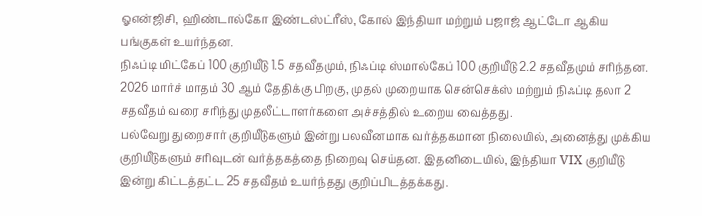ஓஎன்ஜிசி, ஹிண்டால்கோ இண்டஸ்ட்ரீஸ், கோல் இந்தியா மற்றும் பஜாஜ் ஆட்டோ ஆகிய பங்குகள் உயர்ந்தன.
நிஃப்டி மிட்கேப் 100 குறியீடு 1.5 சதவீதமும், நிஃப்டி ஸ்மால்கேப் 100 குறியீடு 2.2 சதவீதமும் சரிந்தன. 2026 மார்ச் மாதம் 30 ஆம் தேதிக்கு பிறகு, முதல் முறையாக சென்செக்ஸ் மற்றும் நிஃப்டி தலா 2 சதவீதம் வரை சரிந்து முதலீட்டாளர்களை அச்சத்தில் உறைய வைத்தது.
பல்வேறு துறைசார் குறியீடுகளும் இன்று பலவீனமாக வர்த்தகமான நிலையில், அனைத்து முக்கிய குறியீடுகளும் சரிவுடன் வர்த்தகத்தை நிறைவு செய்தன. இதனிடையில், இந்தியா VIX குறியீடு இன்று கிட்டத்தட்ட 25 சதவீதம் உயர்ந்தது குறிப்பிடத்தக்கது.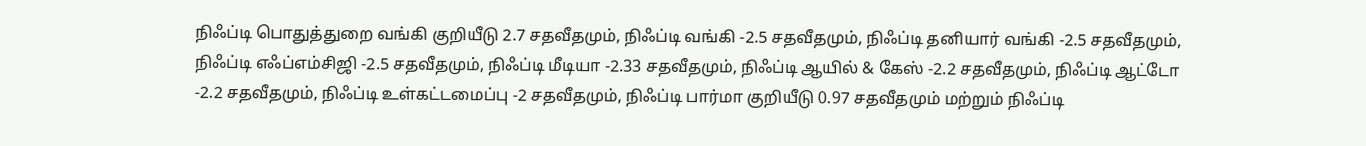நிஃப்டி பொதுத்துறை வங்கி குறியீடு 2.7 சதவீதமும், நிஃப்டி வங்கி -2.5 சதவீதமும், நிஃப்டி தனியார் வங்கி -2.5 சதவீதமும், நிஃப்டி எஃப்எம்சிஜி -2.5 சதவீதமும், நிஃப்டி மீடியா -2.33 சதவீதமும், நிஃப்டி ஆயில் & கேஸ் -2.2 சதவீதமும், நிஃப்டி ஆட்டோ -2.2 சதவீதமும், நிஃப்டி உள்கட்டமைப்பு -2 சதவீதமும், நிஃப்டி பார்மா குறியீடு 0.97 சதவீதமும் மற்றும் நிஃப்டி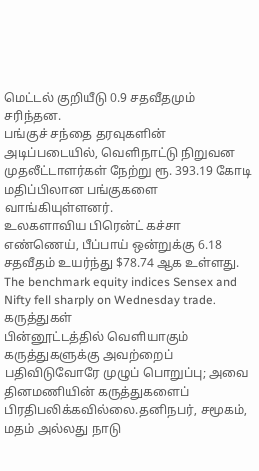மெட்டல் குறியீடு 0.9 சதவீதமும் சரிந்தன.
பங்குச் சந்தை தரவுகளின் அடிப்படையில், வெளிநாட்டு நிறுவன முதலீட்டாளர்கள் நேற்று ரூ. 393.19 கோடி மதிப்பிலான பங்குகளை வாங்கியுள்ளனர்.
உலகளாவிய பிரென்ட் கச்சா எண்ணெய், பீப்பாய் ஒன்றுக்கு 6.18 சதவீதம் உயர்ந்து $78.74 ஆக உள்ளது.
The benchmark equity indices Sensex and Nifty fell sharply on Wednesday trade.
கருத்துகள்
பின்னூட்டத்தில் வெளியாகும் கருத்துகளுக்கு அவற்றைப் பதிவிடுவோரே முழுப் பொறுப்பு; அவை தினமணியின் கருத்துகளைப் பிரதிபலிக்கவில்லை.தனிநபர், சமூகம், மதம் அல்லது நாடு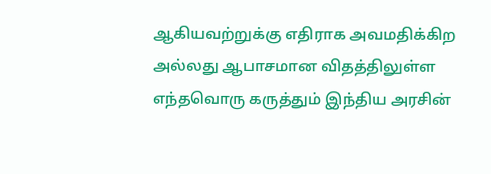ஆகியவற்றுக்கு எதிராக அவமதிக்கிற அல்லது ஆபாசமான விதத்திலுள்ள எந்தவொரு கருத்தும் இந்திய அரசின்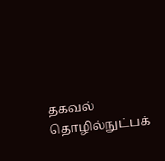தகவல் தொழில்நுட்பக்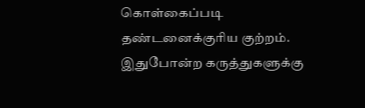கொள்கைப்படி தண்டனைக்குரிய குற்றம். இதுபோன்ற கருத்துகளுக்கு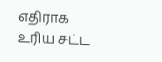எதிராக உரிய சட்ட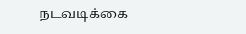நடவடிக்கை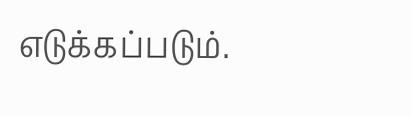எடுக்கப்படும்.